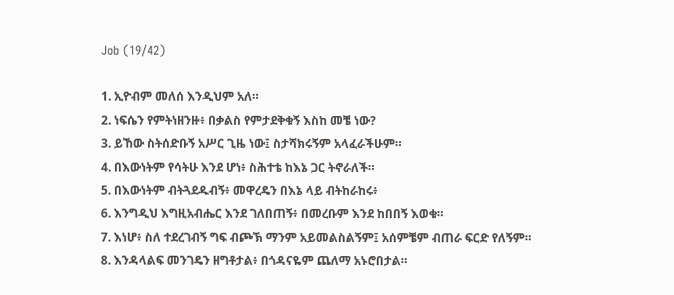Job (19/42)

1. ኢዮብም መለሰ እንዲህም አለ።
2. ነፍሴን የምትነዘንዙ፥ በቃልስ የምታደቅቁኝ እስከ መቼ ነው?
3. ይኸው ስትሰድቡኝ አሥር ጊዜ ነው፤ ስታሻክሩኝም አላፈራችሁም።
4. በእውነትም የሳትሁ እንደ ሆነ፥ ስሕተቴ ከእኔ ጋር ትኖራለች።
5. በእውነትም ብትጓደዱብኝ፥ መዋረዴን በእኔ ላይ ብትከራከሩ፥
6. እንግዲህ እግዚአብሔር እንደ ገለበጠኝ፥ በመረቡም እንደ ከበበኝ እወቁ።
7. እነሆ፥ ስለ ተደረገብኝ ግፍ ብጮኽ ማንም አይመልስልኝም፤ አሰምቼም ብጠራ ፍርድ የለኝም።
8. እንዳላልፍ መንገዴን ዘግቶታል፥ በጎዳናዬም ጨለማ አኑሮበታል።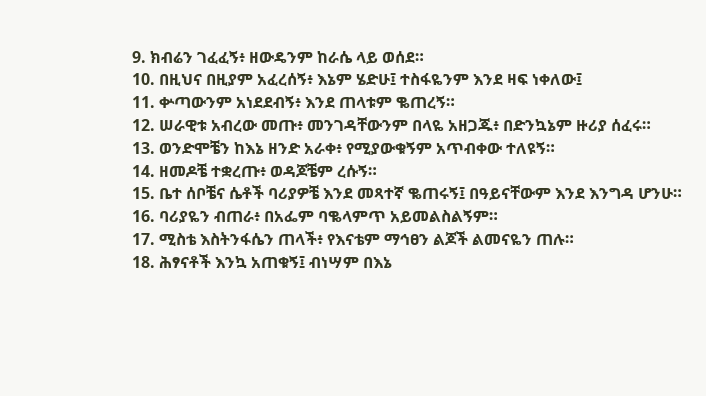9. ክብሬን ገፈፈኝ፥ ዘውዴንም ከራሴ ላይ ወሰደ።
10. በዚህና በዚያም አፈረሰኝ፥ እኔም ሄድሁ፤ ተስፋዬንም እንደ ዛፍ ነቀለው፤
11. ቍጣውንም አነደደብኝ፥ እንደ ጠላቱም ቈጠረኝ።
12. ሠራዊቱ አብረው መጡ፥ መንገዳቸውንም በላዬ አዘጋጁ፥ በድንኳኔም ዙሪያ ሰፈሩ።
13. ወንድሞቼን ከእኔ ዘንድ አራቀ፥ የሚያውቁኝም አጥብቀው ተለዩኝ።
14. ዘመዶቼ ተቋረጡ፥ ወዳጆቼም ረሱኝ።
15. ቤተ ሰቦቼና ሴቶች ባሪያዎቼ እንደ መጻተኛ ቈጠሩኝ፤ በዓይናቸውም እንደ እንግዳ ሆንሁ።
16. ባሪያዬን ብጠራ፥ በአፌም ባቈላምጥ አይመልስልኝም።
17. ሚስቴ እስትንፋሴን ጠላች፥ የእናቴም ማኅፀን ልጆች ልመናዬን ጠሉ።
18. ሕፃናቶች እንኳ አጠቁኝ፤ ብነሣም በእኔ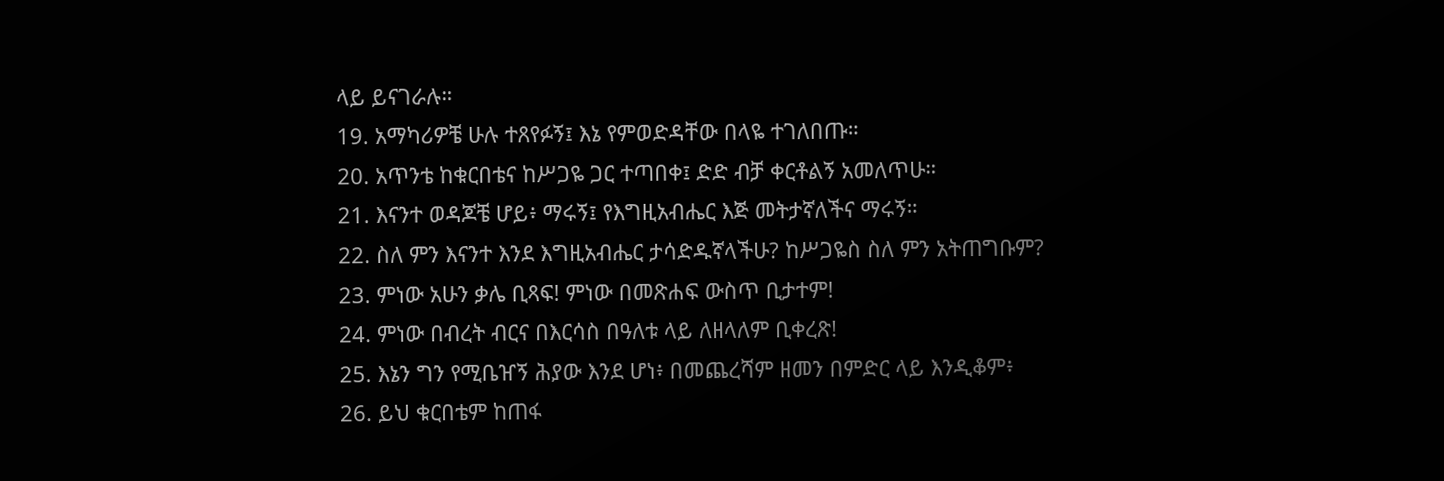ላይ ይናገራሉ።
19. አማካሪዎቼ ሁሉ ተጸየፉኝ፤ እኔ የምወድዳቸው በላዬ ተገለበጡ።
20. አጥንቴ ከቁርበቴና ከሥጋዬ ጋር ተጣበቀ፤ ድድ ብቻ ቀርቶልኝ አመለጥሁ።
21. እናንተ ወዳጆቼ ሆይ፥ ማሩኝ፤ የእግዚአብሔር እጅ መትታኛለችና ማሩኝ።
22. ስለ ምን እናንተ እንደ እግዚአብሔር ታሳድዱኛላችሁ? ከሥጋዬስ ስለ ምን አትጠግቡም?
23. ምነው አሁን ቃሌ ቢጻፍ! ምነው በመጽሐፍ ውስጥ ቢታተም!
24. ምነው በብረት ብርና በእርሳስ በዓለቱ ላይ ለዘላለም ቢቀረጽ!
25. እኔን ግን የሚቤዠኝ ሕያው እንደ ሆነ፥ በመጨረሻም ዘመን በምድር ላይ እንዲቆም፥
26. ይህ ቁርበቴም ከጠፋ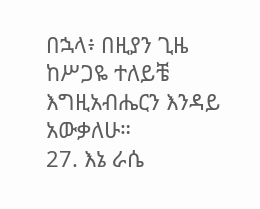በኋላ፥ በዚያን ጊዜ ከሥጋዬ ተለይቼ እግዚአብሔርን እንዳይ አውቃለሁ።
27. እኔ ራሴ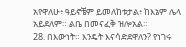አየዋለሁ፥ ዓይኖቼም ይመለከቱታል፥ ከእኔም ሌላ አይደለም። ልቤ በመናፈቅ ዝሎአል።
28. በእውነት። እንዴት እናሳድደዋለን? የነገሩ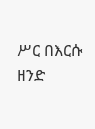ሥር በእርሱ ዘንድ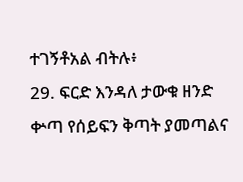ተገኝቶአል ብትሉ፥
29. ፍርድ እንዳለ ታውቁ ዘንድ ቍጣ የሰይፍን ቅጣት ያመጣልና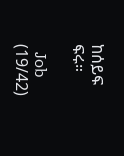ከሰይፍ ፍሩ።

  Job (19/42)